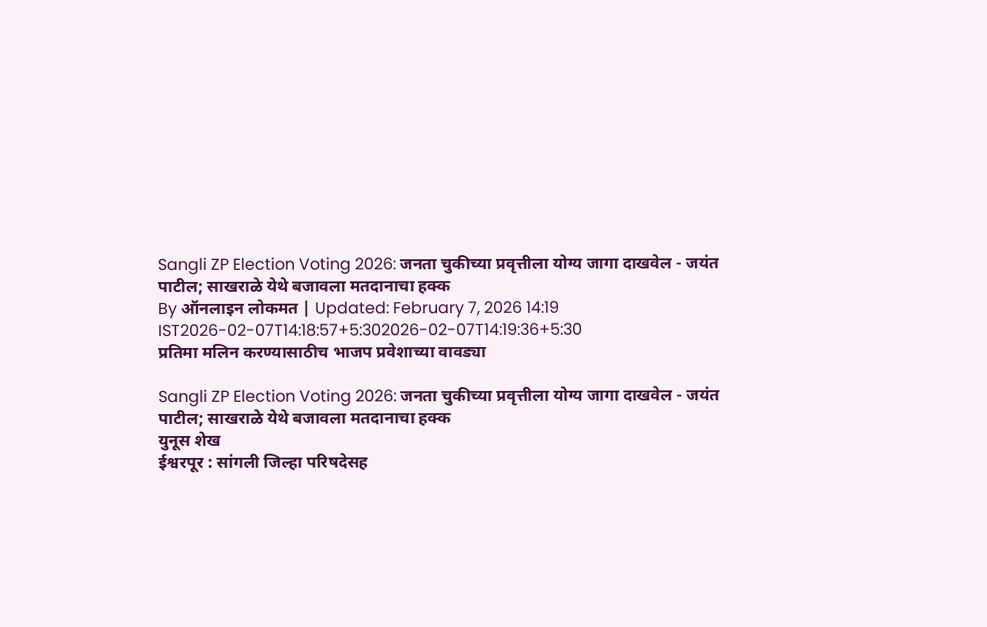Sangli ZP Election Voting 2026: जनता चुकीच्या प्रवृत्तीला योग्य जागा दाखवेल - जयंत पाटील; साखराळे येथे बजावला मतदानाचा हक्क
By ऑनलाइन लोकमत | Updated: February 7, 2026 14:19 IST2026-02-07T14:18:57+5:302026-02-07T14:19:36+5:30
प्रतिमा मलिन करण्यासाठीच भाजप प्रवेशाच्या वावड्या

Sangli ZP Election Voting 2026: जनता चुकीच्या प्रवृत्तीला योग्य जागा दाखवेल - जयंत पाटील; साखराळे येथे बजावला मतदानाचा हक्क
युनूस शेख
ईश्वरपूर : सांगली जिल्हा परिषदेसह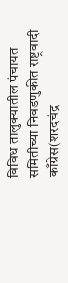विविध तालुक्यातील पंचायत समितीच्या निवडणुकीत राष्ट्रवादी काँग्रेस(शरदचंद्र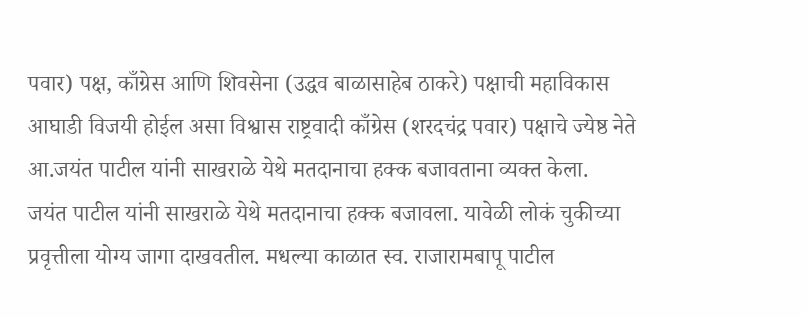पवार) पक्ष, काँग्रेस आणि शिवसेना (उद्धव बाळासाहेब ठाकरे) पक्षाची महाविकास आघाडी विजयी होईल असा विश्वास राष्ट्रवादी काँग्रेस (शरदचंद्र पवार) पक्षाचे ज्येष्ठ नेते आ.जयंत पाटील यांनी साखराळे येथे मतदानाचा हक्क बजावताना व्यक्त केला.
जयंत पाटील यांनी साखराळे येथे मतदानाचा हक्क बजावला. यावेळी लोकं चुकीच्या प्रवृत्तीला योग्य जागा दाखवतील. मधल्या काळात स्व. राजारामबापू पाटील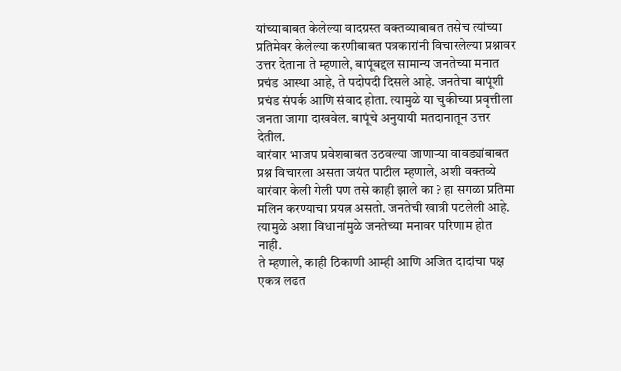यांच्याबाबत केलेल्या वादग्रस्त वक्तव्याबाबत तसेच त्यांच्या प्रतिमेवर केलेल्या करणीबाबत पत्रकारांनी विचारलेल्या प्रश्नावर उत्तर देताना ते म्हणाले, बापूंबद्दल सामान्य जनतेच्या मनात प्रचंड आस्था आहे, ते पदोपदी दिसले आहे. जनतेचा बापूंशी प्रचंड संपर्क आणि संवाद होता. त्यामुळे या चुकीच्या प्रवृत्तीला जनता जागा दाखवेल. बापूंचे अनुयायी मतदानातून उत्तर देतील.
वारंवार भाजप प्रवेशबाबत उठवल्या जाणाऱ्या वावड्यांबाबत प्रश्न विचारला असता जयंत पाटील म्हणाले, अशी वक्तव्ये वारंवार केली गेली पण तसे काही झाले का ? हा सगळा प्रतिमा मलिन करण्याचा प्रयत्न असतो. जनतेची खात्री पटलेली आहे. त्यामुळे अशा विधानांमुळे जनतेच्या मनावर परिणाम होत नाही.
ते म्हणाले, काही ठिकाणी आम्ही आणि अजित दादांचा पक्ष एकत्र लढत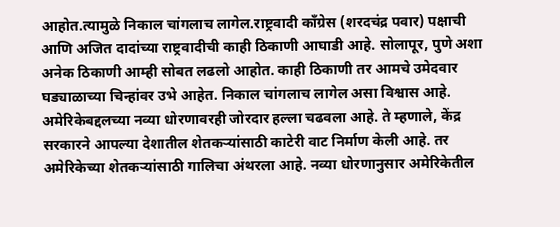आहोत.त्यामुळे निकाल चांगलाच लागेल.राष्ट्रवादी काँग्रेस (शरदचंद्र पवार) पक्षाची आणि अजित दादांच्या राष्ट्रवादीची काही ठिकाणी आघाडी आहे. सोलापूर, पुणे अशा अनेक ठिकाणी आम्ही सोबत लढलो आहोत. काही ठिकाणी तर आमचे उमेदवार घड्याळाच्या चिन्हांवर उभे आहेत. निकाल चांगलाच लागेल असा विश्वास आहे.
अमेरिकेबद्दलच्या नव्या धोरणावरही जोरदार हल्ला चढवला आहे. ते म्हणाले, केंद्र सरकारने आपल्या देशातील शेतकऱ्यांसाठी काटेरी वाट निर्माण केली आहे. तर अमेरिकेच्या शेतकऱ्यांसाठी गालिचा अंथरला आहे. नव्या धोरणानुसार अमेरिकेतील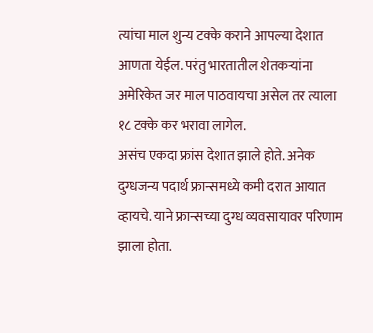त्यांचा माल शुन्य टक्के कराने आपल्या देशात आणता येईल. परंतु भारतातील शेतकऱ्यांना अमेरिकेत जर माल पाठवायचा असेल तर त्याला १८ टक्के कर भरावा लागेल.
असंच एकदा फ्रांस देशात झाले होते. अनेक दुग्धजन्य पदार्थ फ्रान्समध्ये कमी दरात आयात व्हायचे. याने फ्रान्सच्या दुग्ध व्यवसायावर परिणाम झाला होता.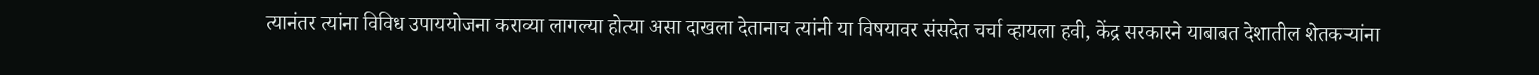त्यानंतर त्यांना विविध उपाययोजना कराव्या लागल्या होत्या असा दाखला देतानाच त्यांनी या विषयावर संसदेत चर्चा व्हायला हवी, केंद्र सरकारने याबाबत देशातील शेतकऱ्यांना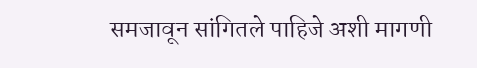समजावून सांगितले पाहिजे अशी मागणी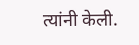त्यांनी केली.